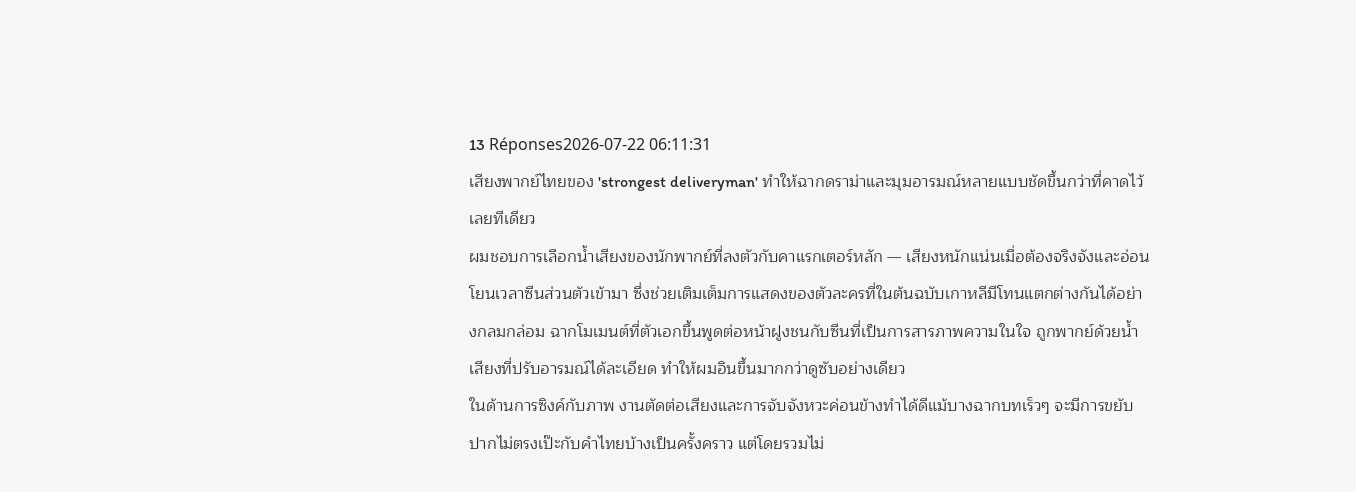13 Réponses2026-07-22 06:11:31
เสียงพากย์ไทยของ 'strongest deliveryman' ทำให้ฉากดราม่าและมุมอารมณ์หลายแบบชัดขึ้นกว่าที่คาดไว้เลยทีเดียว
ผมชอบการเลือกน้ำเสียงของนักพากย์ที่ลงตัวกับคาแรกเตอร์หลัก — เสียงหนักแน่นเมื่อต้องจริงจังและอ่อนโยนเวลาซีนส่วนตัวเข้ามา ซึ่งช่วยเติมเต็มการแสดงของตัวละครที่ในต้นฉบับเกาหลีมีโทนแตกต่างกันได้อย่างกลมกล่อม ฉากโมเมนต์ที่ตัวเอกขึ้นพูดต่อหน้าฝูงชนกับซีนที่เป็นการสารภาพความในใจ ถูกพากย์ด้วยน้ำเสียงที่ปรับอารมณ์ได้ละเอียด ทำให้ผมอินขึ้นมากกว่าดูซับอย่างเดียว
ในด้านการซิงค์กับภาพ งานตัดต่อเสียงและการจับจังหวะค่อนข้างทำได้ดีแม้บางฉากบทเร็วๆ จะมีการขยับปากไม่ตรงเป๊ะกับคำไทยบ้างเป็นครั้งคราว แต่โดยรวมไม่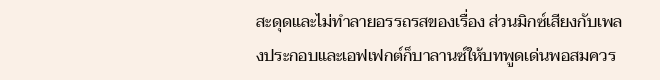สะดุดและไม่ทำลายอรรถรสของเรื่อง ส่วนมิกซ์เสียงกับเพลงประกอบและเอฟเฟกต์ก็บาลานซ์ให้บทพูดเด่นพอสมควร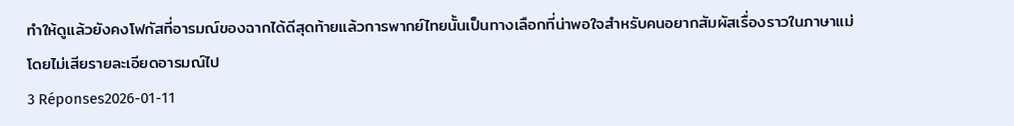ทำให้ดูแล้วยังคงโฟกัสที่อารมณ์ของฉากได้ดีสุดท้ายแล้วการพากย์ไทยนั้นเป็นทางเลือกที่น่าพอใจสำหรับคนอยากสัมผัสเรื่องราวในภาษาแม่โดยไม่เสียรายละเอียดอารมณ์ไป
3 Réponses2026-01-11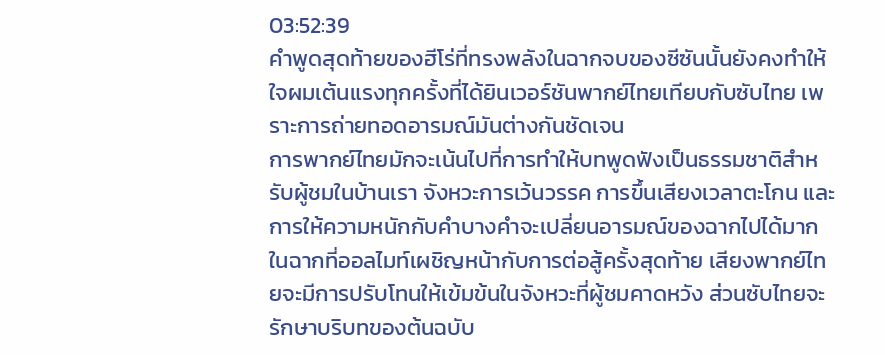03:52:39
คำพูดสุดท้ายของฮีโร่ที่ทรงพลังในฉากจบของซีซันนั้นยังคงทำให้ใจผมเต้นแรงทุกครั้งที่ได้ยินเวอร์ชันพากย์ไทยเทียบกับซับไทย เพราะการถ่ายทอดอารมณ์มันต่างกันชัดเจน
การพากย์ไทยมักจะเน้นไปที่การทำให้บทพูดฟังเป็นธรรมชาติสำหรับผู้ชมในบ้านเรา จังหวะการเว้นวรรค การขึ้นเสียงเวลาตะโกน และการให้ความหนักกับคำบางคำจะเปลี่ยนอารมณ์ของฉากไปได้มาก ในฉากที่ออลไมท์เผชิญหน้ากับการต่อสู้ครั้งสุดท้าย เสียงพากย์ไทยจะมีการปรับโทนให้เข้มข้นในจังหวะที่ผู้ชมคาดหวัง ส่วนซับไทยจะรักษาบริบทของต้นฉบับ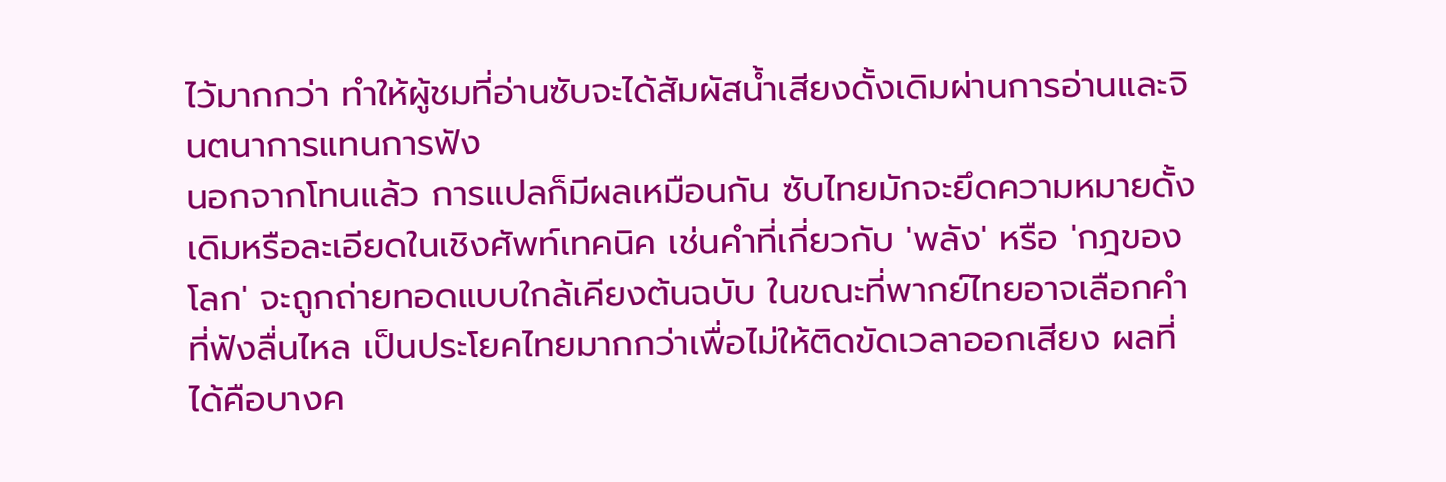ไว้มากกว่า ทำให้ผู้ชมที่อ่านซับจะได้สัมผัสน้ำเสียงดั้งเดิมผ่านการอ่านและจินตนาการแทนการฟัง
นอกจากโทนแล้ว การแปลก็มีผลเหมือนกัน ซับไทยมักจะยึดความหมายดั้งเดิมหรือละเอียดในเชิงศัพท์เทคนิค เช่นคำที่เกี่ยวกับ 'พลัง' หรือ 'กฎของโลก' จะถูกถ่ายทอดแบบใกล้เคียงต้นฉบับ ในขณะที่พากย์ไทยอาจเลือกคำที่ฟังลื่นไหล เป็นประโยคไทยมากกว่าเพื่อไม่ให้ติดขัดเวลาออกเสียง ผลที่ได้คือบางค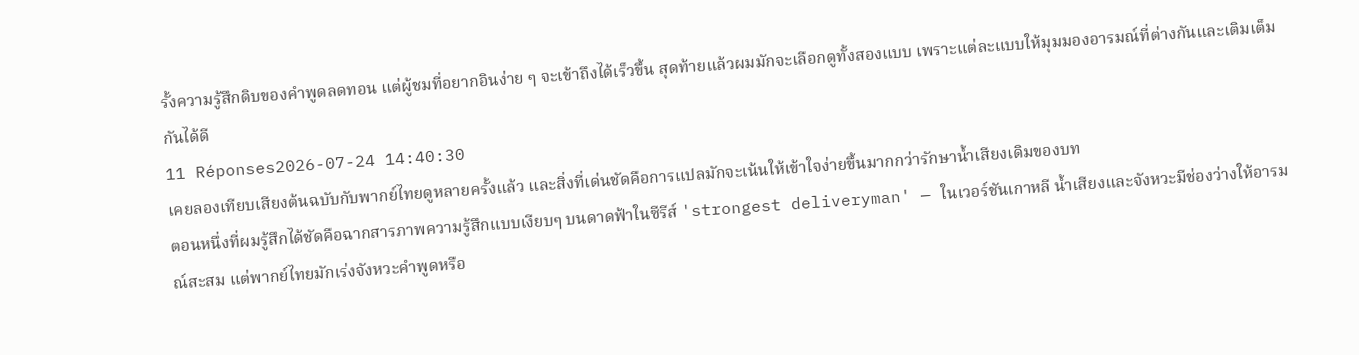รั้งความรู้สึกดิบของคำพูดลดทอน แต่ผู้ชมที่อยากอินง่าย ๆ จะเข้าถึงได้เร็วขึ้น สุดท้ายแล้วผมมักจะเลือกดูทั้งสองแบบ เพราะแต่ละแบบให้มุมมองอารมณ์ที่ต่างกันและเติมเต็มกันได้ดี
11 Réponses2026-07-24 14:40:30
เคยลองเทียบเสียงต้นฉบับกับพากย์ไทยดูหลายครั้งแล้ว และสิ่งที่เด่นชัดคือการแปลมักจะเน้นให้เข้าใจง่ายขึ้นมากกว่ารักษาน้ำเสียงเดิมของบท
ตอนหนึ่งที่ผมรู้สึกได้ชัดคือฉากสารภาพความรู้สึกแบบเงียบๆ บนดาดฟ้าในซีรีส์ 'strongest deliveryman' — ในเวอร์ชันเกาหลี น้ำเสียงและจังหวะมีช่องว่างให้อารมณ์สะสม แต่พากย์ไทยมักเร่งจังหวะคำพูดหรือ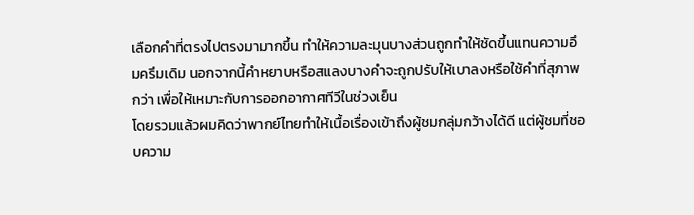เลือกคำที่ตรงไปตรงมามากขึ้น ทำให้ความละมุนบางส่วนถูกทำให้ชัดขึ้นแทนความอึมครึมเดิม นอกจากนี้คำหยาบหรือสแลงบางคำจะถูกปรับให้เบาลงหรือใช้คำที่สุภาพกว่า เพื่อให้เหมาะกับการออกอากาศทีวีในช่วงเย็น
โดยรวมแล้วผมคิดว่าพากย์ไทยทำให้เนื้อเรื่องเข้าถึงผู้ชมกลุ่มกว้างได้ดี แต่ผู้ชมที่ชอบความ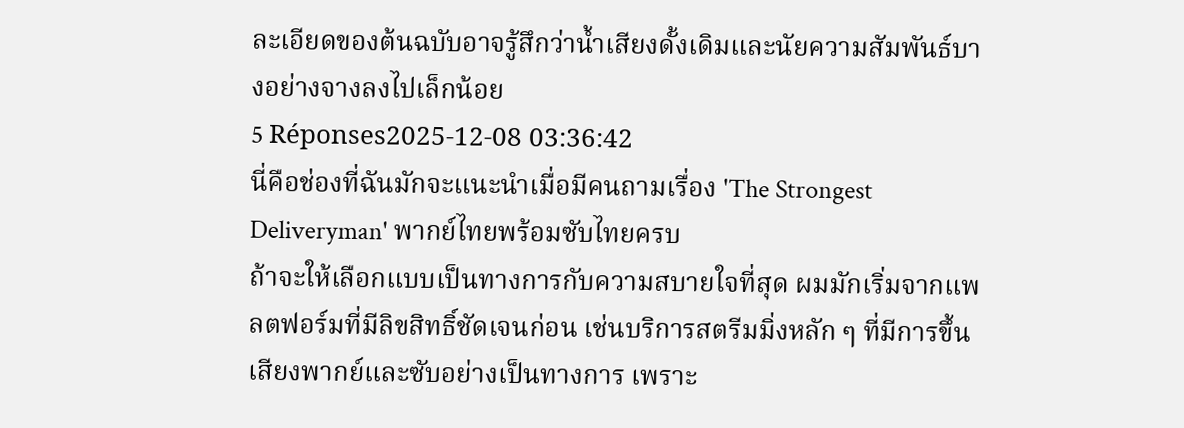ละเอียดของต้นฉบับอาจรู้สึกว่าน้ำเสียงดั้งเดิมและนัยความสัมพันธ์บางอย่างจางลงไปเล็กน้อย
5 Réponses2025-12-08 03:36:42
นี่คือช่องที่ฉันมักจะแนะนำเมื่อมีคนถามเรื่อง 'The Strongest Deliveryman' พากย์ไทยพร้อมซับไทยครบ
ถ้าจะให้เลือกแบบเป็นทางการกับความสบายใจที่สุด ผมมักเริ่มจากแพลตฟอร์มที่มีลิขสิทธิ์ชัดเจนก่อน เช่นบริการสตรีมมิ่งหลัก ๆ ที่มีการขึ้นเสียงพากย์และซับอย่างเป็นทางการ เพราะ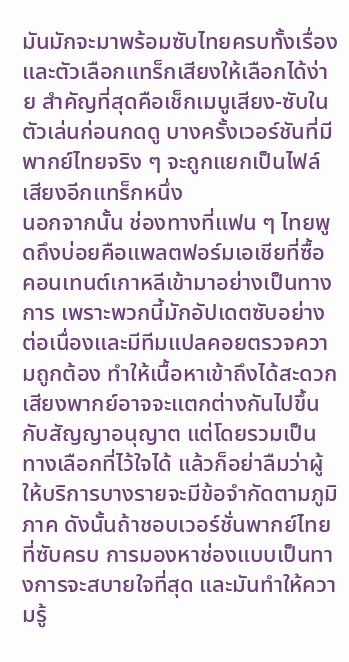มันมักจะมาพร้อมซับไทยครบทั้งเรื่องและตัวเลือกแทร็กเสียงให้เลือกได้ง่าย สำคัญที่สุดคือเช็กเมนูเสียง-ซับในตัวเล่นก่อนกดดู บางครั้งเวอร์ชันที่มีพากย์ไทยจริง ๆ จะถูกแยกเป็นไฟล์เสียงอีกแทร็กหนึ่ง
นอกจากนั้น ช่องทางที่แฟน ๆ ไทยพูดถึงบ่อยคือแพลตฟอร์มเอเชียที่ซื้อคอนเทนต์เกาหลีเข้ามาอย่างเป็นทางการ เพราะพวกนี้มักอัปเดตซับอย่างต่อเนื่องและมีทีมแปลคอยตรวจความถูกต้อง ทำให้เนื้อหาเข้าถึงได้สะดวก เสียงพากย์อาจจะแตกต่างกันไปขึ้นกับสัญญาอนุญาต แต่โดยรวมเป็นทางเลือกที่ไว้ใจได้ แล้วก็อย่าลืมว่าผู้ให้บริการบางรายจะมีข้อจำกัดตามภูมิภาค ดังนั้นถ้าชอบเวอร์ชั่นพากย์ไทยที่ซับครบ การมองหาช่องแบบเป็นทางการจะสบายใจที่สุด และมันทำให้ความรู้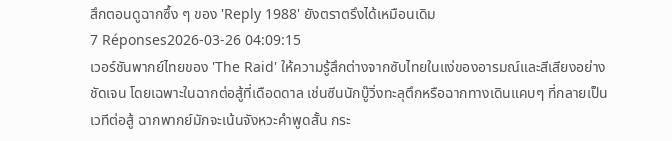สึกตอนดูฉากซึ้ง ๆ ของ 'Reply 1988' ยังตราตรึงได้เหมือนเดิม
7 Réponses2026-03-26 04:09:15
เวอร์ชันพากย์ไทยของ 'The Raid' ให้ความรู้สึกต่างจากซับไทยในแง่ของอารมณ์และสีเสียงอย่างชัดเจน โดยเฉพาะในฉากต่อสู้ที่เดือดดาล เช่นซีนนักบู๊วิ่งทะลุตึกหรือฉากทางเดินแคบๆ ที่กลายเป็นเวทีต่อสู้ ฉากพากย์มักจะเน้นจังหวะคำพูดสั้น กระ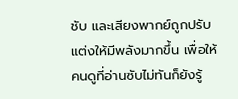ชับ และเสียงพากย์ถูกปรับแต่งให้มีพลังมากขึ้น เพื่อให้คนดูที่อ่านซับไม่ทันก็ยังรู้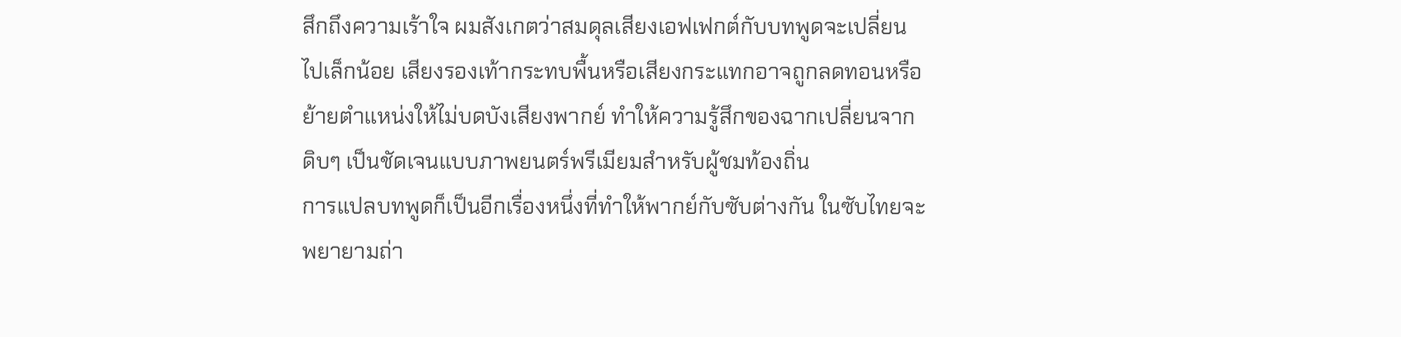สึกถึงความเร้าใจ ผมสังเกตว่าสมดุลเสียงเอฟเฟกต์กับบทพูดจะเปลี่ยนไปเล็กน้อย เสียงรองเท้ากระทบพื้นหรือเสียงกระแทกอาจถูกลดทอนหรือย้ายตำแหน่งให้ไม่บดบังเสียงพากย์ ทำให้ความรู้สึกของฉากเปลี่ยนจากดิบๆ เป็นชัดเจนแบบภาพยนตร์พรีเมียมสำหรับผู้ชมท้องถิ่น
การแปลบทพูดก็เป็นอีกเรื่องหนึ่งที่ทำให้พากย์กับซับต่างกัน ในซับไทยจะพยายามถ่า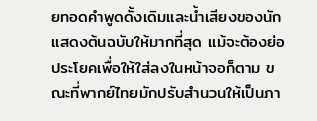ยทอดคำพูดดั้งเดิมและน้ำเสียงของนักแสดงต้นฉบับให้มากที่สุด แม้จะต้องย่อประโยคเพื่อให้ใส่ลงในหน้าจอก็ตาม ขณะที่พากย์ไทยมักปรับสำนวนให้เป็นภา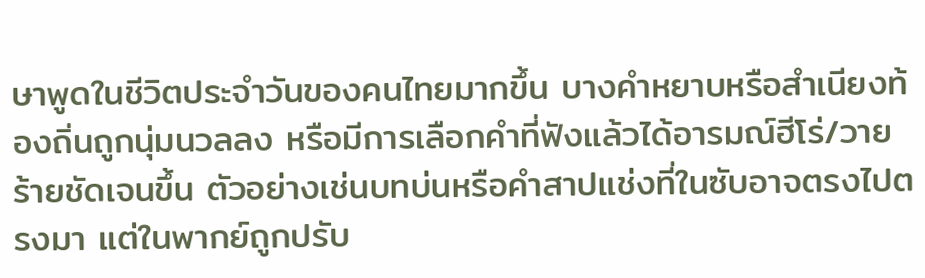ษาพูดในชีวิตประจำวันของคนไทยมากขึ้น บางคำหยาบหรือสำเนียงท้องถิ่นถูกนุ่มนวลลง หรือมีการเลือกคำที่ฟังแล้วได้อารมณ์ฮีโร่/วายร้ายชัดเจนขึ้น ตัวอย่างเช่นบทบ่นหรือคำสาปแช่งที่ในซับอาจตรงไปตรงมา แต่ในพากย์ถูกปรับ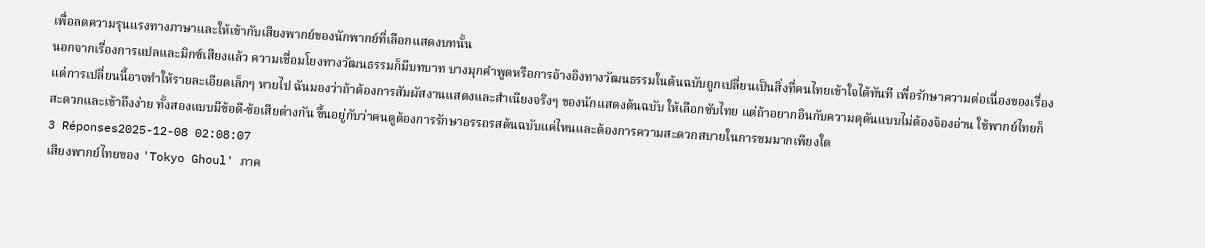เพื่อลดความรุนแรงทางภาษาและให้เข้ากับเสียงพากย์ของนักพากย์ที่เลือกแสดงบทนั้น
นอกจากเรื่องการแปลและมิกซ์เสียงแล้ว ความเชื่อมโยงทางวัฒนธรรมก็มีบทบาท บางมุกคำพูดหรือการอ้างอิงทางวัฒนธรรมในต้นฉบับถูกเปลี่ยนเป็นสิ่งที่คนไทยเข้าใจได้ทันที เพื่อรักษาความต่อเนื่องของเรื่อง แต่การเปลี่ยนนี้อาจทำให้รายละเอียดเล็กๆ หายไป ฉันมองว่าถ้าต้องการสัมผัสงานแสดงและสำเนียงจริงๆ ของนักแสดงต้นฉบับ ให้เลือกซับไทย แต่ถ้าอยากอินกับความดุดันแบบไม่ต้องจ้องอ่าน ใช้พากย์ไทยก็สะดวกและเข้าถึงง่าย ทั้งสองแบบมีข้อดี-ข้อเสียต่างกัน ขึ้นอยู่กับว่าคนดูต้องการรักษาอรรถรสต้นฉบับแค่ไหนและต้องการความสะดวกสบายในการชมมากเพียงใด
3 Réponses2025-12-08 02:08:07
เสียงพากย์ไทยของ 'Tokyo Ghoul' ภาค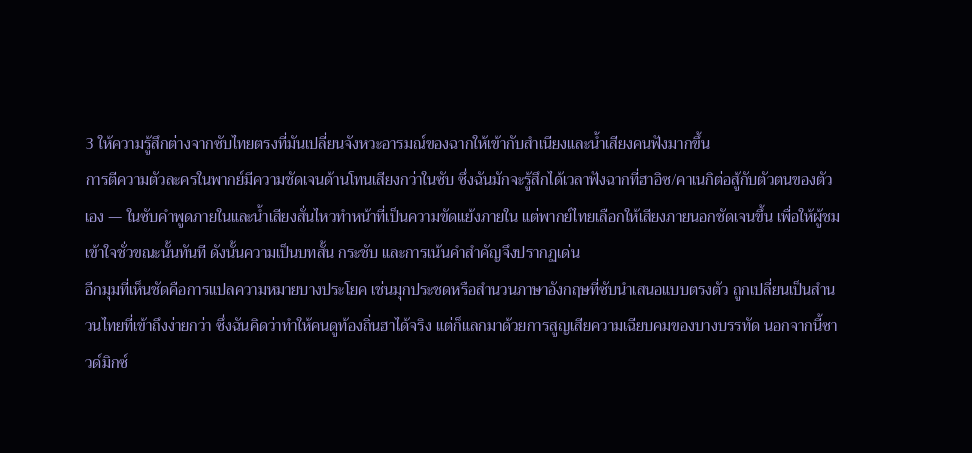3 ให้ความรู้สึกต่างจากซับไทยตรงที่มันเปลี่ยนจังหวะอารมณ์ของฉากให้เข้ากับสำเนียงและน้ำเสียงคนฟังมากขึ้น
การตีความตัวละครในพากย์มีความชัดเจนด้านโทนเสียงกว่าในซับ ซึ่งฉันมักจะรู้สึกได้เวลาฟังฉากที่ฮาอิซ/คาเนกิต่อสู้กับตัวตนของตัวเอง — ในซับคำพูดภายในและน้ำเสียงสั่นไหวทำหน้าที่เป็นความขัดแย้งภายใน แต่พากย์ไทยเลือกให้เสียงภายนอกชัดเจนขึ้น เพื่อให้ผู้ชมเข้าใจชั่วขณะนั้นทันที ดังนั้นความเป็นบทสั้น กระชับ และการเน้นคำสำคัญจึงปรากฏเด่น
อีกมุมที่เห็นชัดคือการแปลความหมายบางประโยค เช่นมุกประชดหรือสำนวนภาษาอังกฤษที่ซับนำเสนอแบบตรงตัว ถูกเปลี่ยนเป็นสำนวนไทยที่เข้าถึงง่ายกว่า ซึ่งฉันคิดว่าทำให้คนดูท้องถิ่นฮาได้จริง แต่ก็แลกมาด้วยการสูญเสียความเฉียบคมของบางบรรทัด นอกจากนี้ซาวด์มิกซ์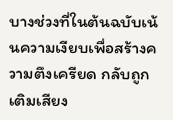บางช่วงที่ในต้นฉบับเน้นความเงียบเพื่อสร้างความตึงเครียด กลับถูกเติมเสียง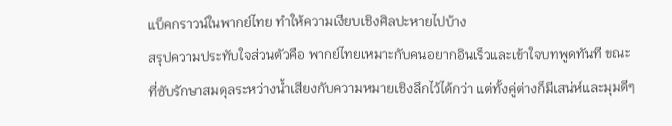แบ็คกราวน์ในพากย์ไทย ทำให้ความเงียบเชิงศิลปะหายไปบ้าง
สรุปความประทับใจส่วนตัวคือ พากย์ไทยเหมาะกับคนอยากอินเร็วและเข้าใจบทพูดทันที ขณะที่ซับรักษาสมดุลระหว่างน้ำเสียงกับความหมายเชิงลึกไว้ได้กว่า แต่ทั้งคู่ต่างก็มีเสน่ห์และมุมดีๆ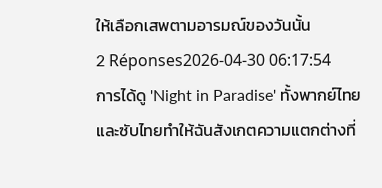ให้เลือกเสพตามอารมณ์ของวันนั้น
2 Réponses2026-04-30 06:17:54
การได้ดู 'Night in Paradise' ทั้งพากย์ไทยและซับไทยทำให้ฉันสังเกตความแตกต่างที่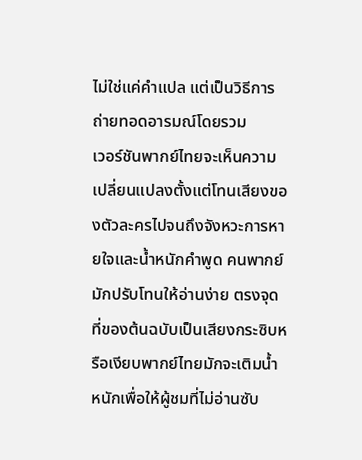ไม่ใช่แค่คำแปล แต่เป็นวิธีการถ่ายทอดอารมณ์โดยรวม
เวอร์ชันพากย์ไทยจะเห็นความเปลี่ยนแปลงตั้งแต่โทนเสียงของตัวละครไปจนถึงจังหวะการหายใจและน้ำหนักคำพูด คนพากย์มักปรับโทนให้อ่านง่าย ตรงจุดที่ของต้นฉบับเป็นเสียงกระซิบหรือเงียบพากย์ไทยมักจะเติมน้ำหนักเพื่อให้ผู้ชมที่ไม่อ่านซับ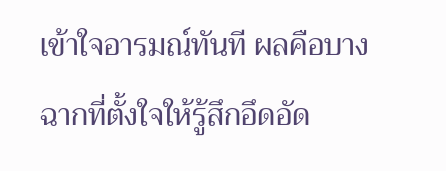เข้าใจอารมณ์ทันที ผลคือบางฉากที่ตั้งใจให้รู้สึกอึดอัด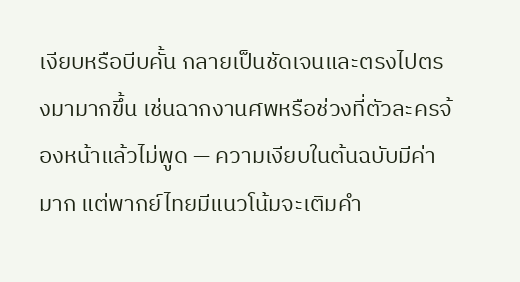เงียบหรือบีบคั้น กลายเป็นชัดเจนและตรงไปตรงมามากขึ้น เช่นฉากงานศพหรือช่วงที่ตัวละครจ้องหน้าแล้วไม่พูด — ความเงียบในต้นฉบับมีค่ามาก แต่พากย์ไทยมีแนวโน้มจะเติมคำ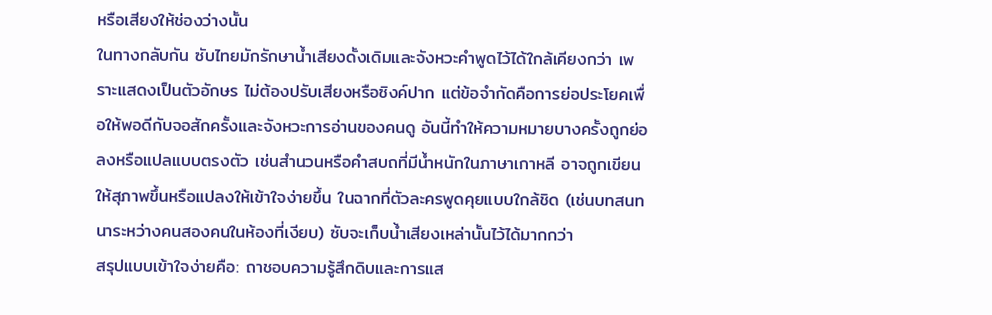หรือเสียงให้ช่องว่างนั้น
ในทางกลับกัน ซับไทยมักรักษาน้ำเสียงดั้งเดิมและจังหวะคำพูดไว้ได้ใกล้เคียงกว่า เพราะแสดงเป็นตัวอักษร ไม่ต้องปรับเสียงหรือซิงค์ปาก แต่ข้อจำกัดคือการย่อประโยคเพื่อให้พอดีกับจอสักครั้งและจังหวะการอ่านของคนดู อันนี้ทำให้ความหมายบางครั้งถูกย่อลงหรือแปลแบบตรงตัว เช่นสำนวนหรือคำสบถที่มีน้ำหนักในภาษาเกาหลี อาจถูกเขียนให้สุภาพขึ้นหรือแปลงให้เข้าใจง่ายขึ้น ในฉากที่ตัวละครพูดคุยแบบใกล้ชิด (เช่นบทสนทนาระหว่างคนสองคนในห้องที่เงียบ) ซับจะเก็บน้ำเสียงเหล่านั้นไว้ได้มากกว่า
สรุปแบบเข้าใจง่ายคือ: ถาชอบความรู้สึกดิบและการแส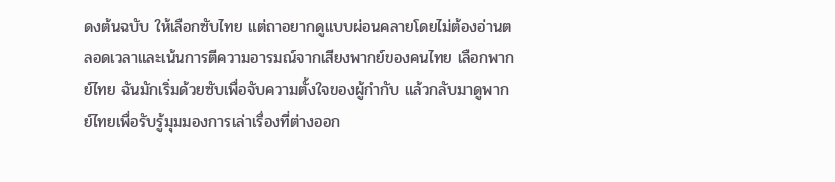ดงต้นฉบับ ให้เลือกซับไทย แต่ถาอยากดูแบบผ่อนคลายโดยไม่ต้องอ่านตลอดเวลาและเน้นการตีความอารมณ์จากเสียงพากย์ของคนไทย เลือกพากย์ไทย ฉันมักเริ่มด้วยซับเพื่อจับความตั้งใจของผู้กำกับ แล้วกลับมาดูพากย์ไทยเพื่อรับรู้มุมมองการเล่าเรื่องที่ต่างออก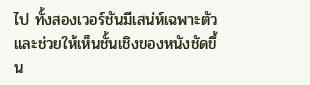ไป ทั้งสองเวอร์ชันมีเสน่ห์เฉพาะตัวและช่วยให้เห็นชั้นเชิงของหนังชัดขึ้น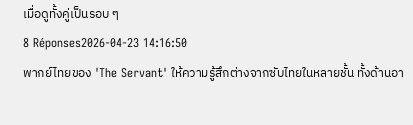เมื่อดูทั้งคู่เป็นรอบ ๆ
8 Réponses2026-04-23 14:16:50
พากย์ไทยของ 'The Servant' ให้ความรู้สึกต่างจากซับไทยในหลายชั้น ทั้งด้านอา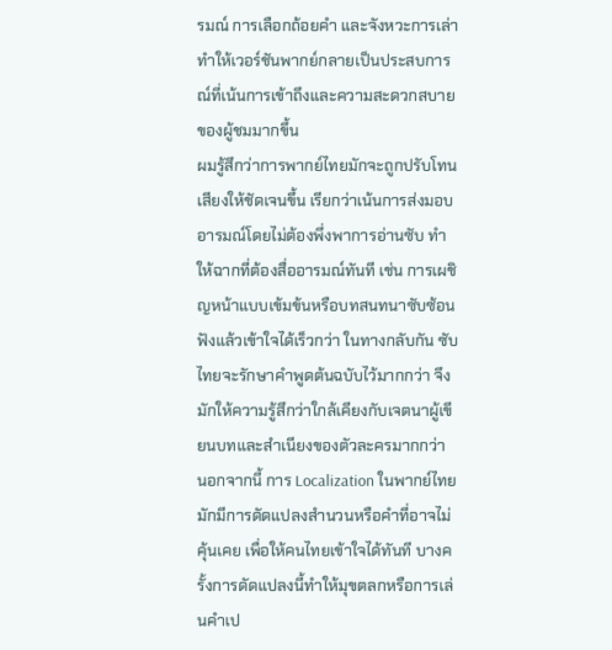รมณ์ การเลือกถ้อยคำ และจังหวะการเล่า ทำให้เวอร์ชันพากย์กลายเป็นประสบการณ์ที่เน้นการเข้าถึงและความสะดวกสบายของผู้ชมมากขึ้น
ผมรู้สึกว่าการพากย์ไทยมักจะถูกปรับโทนเสียงให้ชัดเจนขึ้น เรียกว่าเน้นการส่งมอบอารมณ์โดยไม่ต้องพึ่งพาการอ่านซับ ทำให้ฉากที่ต้องสื่ออารมณ์ทันที เช่น การเผชิญหน้าแบบเข้มข้นหรือบทสนทนาซับซ้อน ฟังแล้วเข้าใจได้เร็วกว่า ในทางกลับกัน ซับไทยจะรักษาคำพูดต้นฉบับไว้มากกว่า จึงมักให้ความรู้สึกว่าใกล้เคียงกับเจตนาผู้เขียนบทและสำเนียงของตัวละครมากกว่า
นอกจากนี้ การ Localization ในพากย์ไทยมักมีการดัดแปลงสำนวนหรือคำที่อาจไม่คุ้นเคย เพื่อให้คนไทยเข้าใจได้ทันที บางครั้งการดัดแปลงนี้ทำให้มุขตลกหรือการเล่นคำเป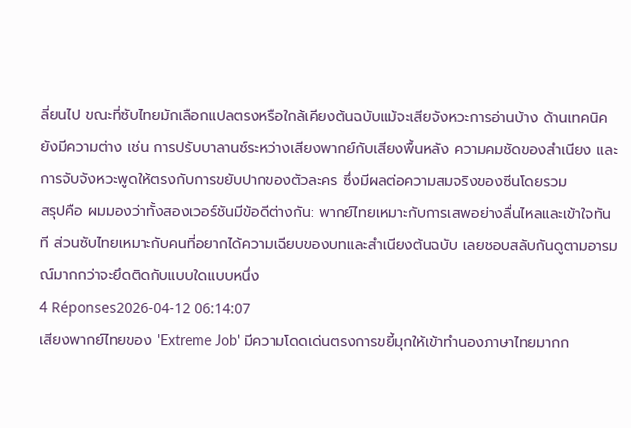ลี่ยนไป ขณะที่ซับไทยมักเลือกแปลตรงหรือใกล้เคียงต้นฉบับแม้จะเสียจังหวะการอ่านบ้าง ด้านเทคนิคยังมีความต่าง เช่น การปรับบาลานซ์ระหว่างเสียงพากย์กับเสียงพื้นหลัง ความคมชัดของสำเนียง และการจับจังหวะพูดให้ตรงกับการขยับปากของตัวละคร ซึ่งมีผลต่อความสมจริงของซีนโดยรวม
สรุปคือ ผมมองว่าทั้งสองเวอร์ชันมีข้อดีต่างกัน: พากย์ไทยเหมาะกับการเสพอย่างลื่นไหลและเข้าใจทันที ส่วนซับไทยเหมาะกับคนที่อยากได้ความเฉียบของบทและสำเนียงต้นฉบับ เลยชอบสลับกันดูตามอารมณ์มากกว่าจะยึดติดกับแบบใดแบบหนึ่ง
4 Réponses2026-04-12 06:14:07
เสียงพากย์ไทยของ 'Extreme Job' มีความโดดเด่นตรงการขยี้มุกให้เข้าทำนองภาษาไทยมากก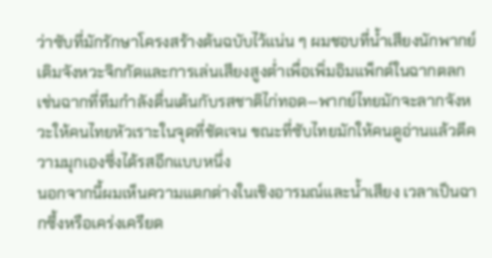ว่าซับที่มักรักษาโครงสร้างต้นฉบับไว้แน่น ๆ ผมชอบที่น้ำเสียงนักพากย์เติมจังหวะจิกกัดและการเล่นเสียงสูงต่ำเพื่อเพิ่มอิมแพ็กต์ในฉากตลก เช่นฉากที่ทีมกำลังตื่นเต้นกับรสชาติไก่ทอด—พากย์ไทยมักจะลากจังหวะให้คนไทยหัวเราะในจุดที่ชัดเจน ขณะที่ซับไทยมักให้คนดูอ่านแล้วตีความมุกเองซึ่งได้รสอีกแบบหนึ่ง
นอกจากนี้ผมเห็นความแตกต่างในเชิงอารมณ์และน้ำเสียง เวลาเป็นฉากซึ้งหรือเคร่งเครียด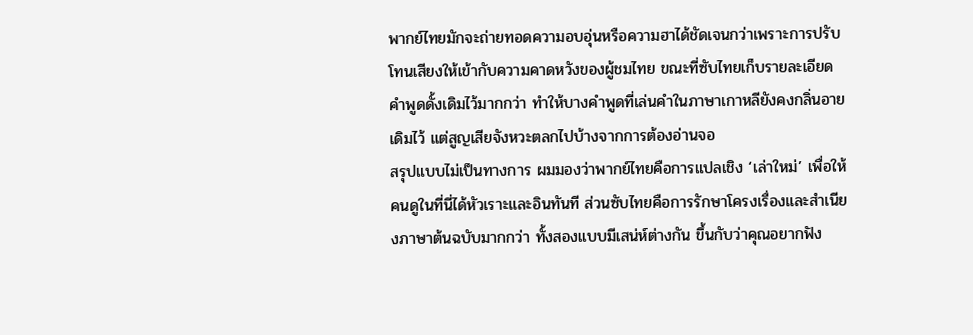พากย์ไทยมักจะถ่ายทอดความอบอุ่นหรือความฮาได้ชัดเจนกว่าเพราะการปรับโทนเสียงให้เข้ากับความคาดหวังของผู้ชมไทย ขณะที่ซับไทยเก็บรายละเอียดคำพูดดั้งเดิมไว้มากกว่า ทำให้บางคำพูดที่เล่นคำในภาษาเกาหลียังคงกลิ่นอายเดิมไว้ แต่สูญเสียจังหวะตลกไปบ้างจากการต้องอ่านจอ
สรุปแบบไม่เป็นทางการ ผมมองว่าพากย์ไทยคือการแปลเชิง ‘เล่าใหม่’ เพื่อให้คนดูในที่นี่ได้หัวเราะและอินทันที ส่วนซับไทยคือการรักษาโครงเรื่องและสำเนียงภาษาต้นฉบับมากกว่า ทั้งสองแบบมีเสน่ห์ต่างกัน ขึ้นกับว่าคุณอยากฟัง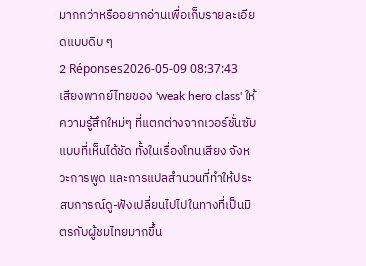มากกว่าหรืออยากอ่านเพื่อเก็บรายละเอียดแบบดิบ ๆ
2 Réponses2026-05-09 08:37:43
เสียงพากย์ไทยของ 'weak hero class' ให้ความรู้สึกใหม่ๆ ที่แตกต่างจากเวอร์ชั่นซับแบบที่เห็นได้ชัด ทั้งในเรื่องโทนเสียง จังหวะการพูด และการแปลสำนวนที่ทำให้ประสบการณ์ดู-ฟังเปลี่ยนไปไปในทางที่เป็นมิตรกับผู้ชมไทยมากขึ้น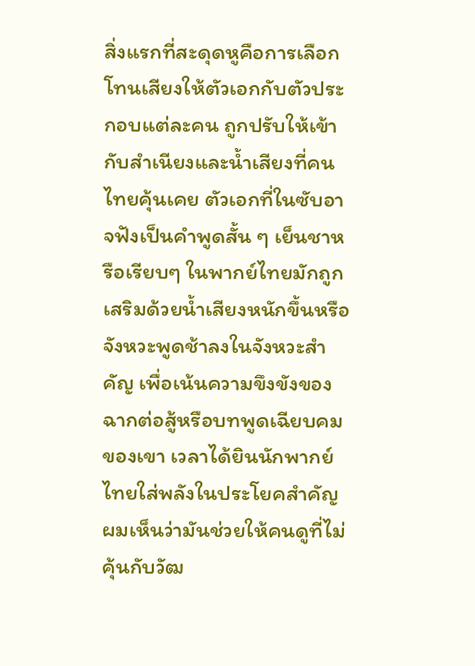สิ่งแรกที่สะดุดหูคือการเลือกโทนเสียงให้ตัวเอกกับตัวประกอบแต่ละคน ถูกปรับให้เข้ากับสำเนียงและน้ำเสียงที่คนไทยคุ้นเคย ตัวเอกที่ในซับอาจฟังเป็นคำพูดสั้น ๆ เย็นชาหรือเรียบๆ ในพากย์ไทยมักถูกเสริมด้วยน้ำเสียงหนักขึ้นหรือจังหวะพูดช้าลงในจังหวะสำคัญ เพื่อเน้นความขึงขังของฉากต่อสู้หรือบทพูดเฉียบคมของเขา เวลาได้ยินนักพากย์ไทยใส่พลังในประโยคสำคัญ ผมเห็นว่ามันช่วยให้คนดูที่ไม่คุ้นกับวัฒ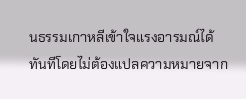นธรรมเกาหลีเข้าใจแรงอารมณ์ได้ทันทีโดยไม่ต้องแปลความหมายจาก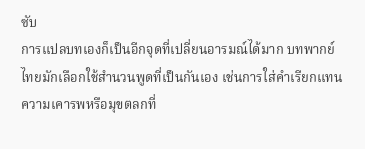ซับ
การแปลบทเองก็เป็นอีกจุดที่เปลี่ยนอารมณ์ได้มาก บทพากย์ไทยมักเลือกใช้สำนวนพูดที่เป็นกันเอง เช่นการใส่คำเรียกแทนความเคารพหรือมุขตลกที่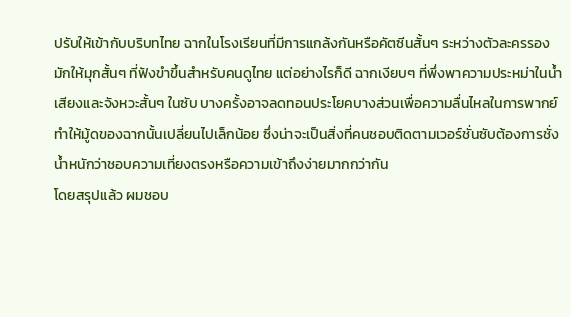ปรับให้เข้ากับบริบทไทย ฉากในโรงเรียนที่มีการแกล้งกันหรือคัตซีนสั้นๆ ระหว่างตัวละครรอง มักให้มุกสั้นๆ ที่ฟังขำขึ้นสำหรับคนดูไทย แต่อย่างไรก็ดี ฉากเงียบๆ ที่พึ่งพาความประหม่าในน้ำเสียงและจังหวะสั้นๆ ในซับ บางครั้งอาจลดทอนประโยคบางส่วนเพื่อความลื่นไหลในการพากย์ ทำให้มู้ดของฉากนั้นเปลี่ยนไปเล็กน้อย ซึ่งน่าจะเป็นสิ่งที่คนชอบติดตามเวอร์ชั่นซับต้องการชั่งน้ำหนักว่าชอบความเที่ยงตรงหรือความเข้าถึงง่ายมากกว่ากัน
โดยสรุปแล้ว ผมชอบ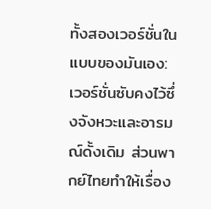ทั้งสองเวอร์ชั่นในแบบของมันเอง: เวอร์ชั่นซับคงไว้ซึ่งจังหวะและอารมณ์ดั้งเดิม ส่วนพากย์ไทยทำให้เรื่อง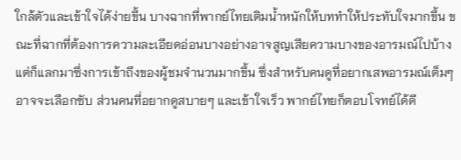ใกล้ตัวและเข้าใจได้ง่ายขึ้น บางฉากที่พากย์ไทยเติมน้ำหนักให้บททำให้ประทับใจมากขึ้น ขณะที่ฉากที่ต้องการความละเอียดอ่อนบางอย่างอาจสูญเสียความบางของอารมณ์ไปบ้าง แต่ก็แลกมาซึ่งการเข้าถึงของผู้ชมจำนวนมากขึ้น ซึ่งสำหรับคนดูที่อยากเสพอารมณ์เต็มๆ อาจจะเลือกซับ ส่วนคนที่อยากดูสบายๆ และเข้าใจเร็ว พากย์ไทยก็ตอบโจทย์ได้ดี